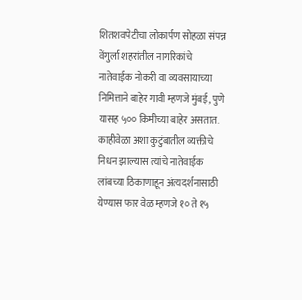शितशवपेटीचा लोकार्पण सोहळा संपन्न
वेंगुर्ला शहरांतील नागरिकांचे नातेवाईक नोकरी वा व्यवसायाच्या निमित्ताने बाहेर गावी म्हणजे मुंबई, पुणे यासह ५०० किमीच्या बाहेर असतात. काहीवेळा अशा कुटुंबातील व्यक्तीचे निधन झाल्यास त्यांचे नातेवाईक लांबच्या ठिकाणाहून अंत्यदर्शनासाठी येण्यास फार वेळ म्हणजे १० ते १५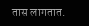तास लागतात.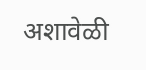अशावेळी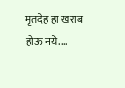मृतदेह हा खराब होऊ नये.…